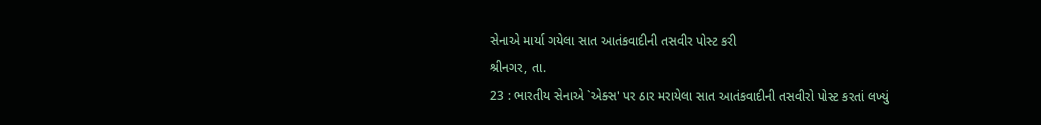સેનાએ માર્યા ગયેલા સાત આતંકવાદીની તસવીર પોસ્ટ કરી
શ્રીનગર, તા.
23 : ભારતીય સેનાએ `એક્સ' પર ઠાર મરાયેલા સાત આતંકવાદીની તસવીરો પોસ્ટ કરતાં લખ્યું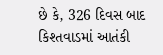છે કે, 326 દિવસ બાદ કિશ્તવાડમાં આતંકી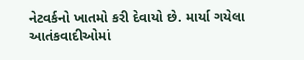નેટવર્કનો ખાતમો કરી દેવાયો છે. માર્યા ગયેલા
આતંકવાદીઓમાં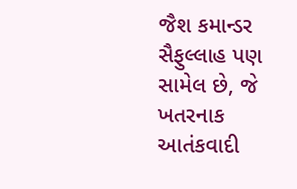જૈશ કમાન્ડર સૈફુલ્લાહ પણ સામેલ છે, જે ખતરનાક આતંકવાદી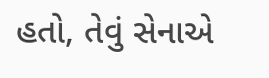હતો, તેવું સેનાએ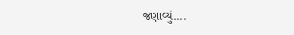જણાવ્યું....